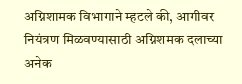अग्निशामक विभागाने म्हटले की, आगीवर नियंत्रण मिळवण्यासाठी अग्निशमक दलाच्या अनेक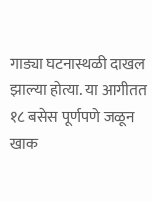गाड्या घटनास्थळी दाखल झाल्या होत्या. या आगीतत १८ बसेस पूर्णपणे जळून खाक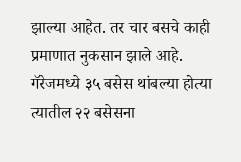झाल्या आहेत. तर चार बसचे काही प्रमाणात नुकसान झाले आहे.
गॅरेजमध्ये ३५ बसेस थांबल्या होत्या त्यातील २२ बसेसना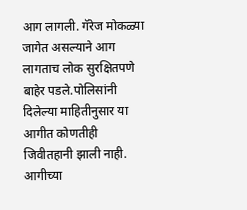आग लागली. गॅरेज मोकळ्या जागेत असल्याने आग लागताच लोक सुरक्षितपणे बाहेर पडले.पोलिसांनी दिलेल्या माहितीनुसार या आगीत कोणतीही जिवीतहानी झाली नाही. आगीच्या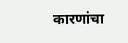कारणांचा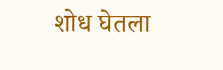शोध घेतला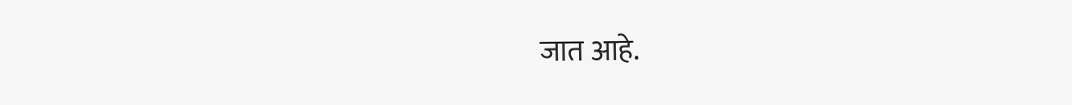जात आहे.